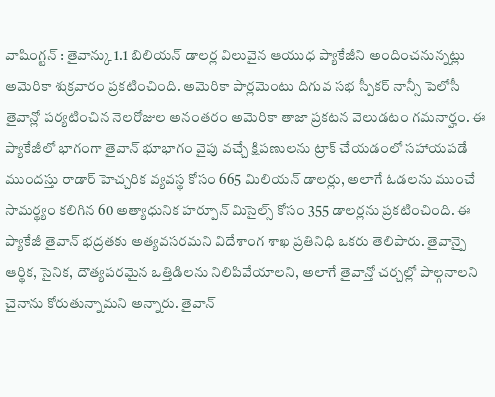వాషింగ్టన్ : తైవాన్కు 1.1 బిలియన్ డాలర్ల విలువైన ఆయుధ ప్యాకేజీని అందించనున్నట్లు అమెరికా శుక్రవారం ప్రకటించింది. అమెరికా పార్లమెంటు దిగువ సభ స్పీకర్ నాన్సీ పెలోసీ తైవాన్లో పర్యటించిన నెలరోజుల అనంతరం అమెరికా తాజా ప్రకటన వెలుడటం గమనార్హం. ఈ ప్యాకేజీలో భాగంగా తైవాన్ భూభాగం వైపు వచ్చే క్షిపణులను ట్రాక్ చేయడంలో సహాయపడే ముందస్తు రాడార్ హెచ్చరిక వ్యవస్థ కోసం 665 మిలియన్ డాలర్లు, అలాగే ఓడలను ముంచే సామర్థ్యం కలిగిన 60 అత్యాధునిక హర్పూన్ మిసైల్స్ కోసం 355 డాలర్లను ప్రకటించింది. ఈ ప్యాకేజీ తైవాన్ భద్రతకు అత్యవసరమని విదేశాంగ శాఖ ప్రతినిధి ఒకరు తెలిపారు. తైవాన్పై ఆర్థిక, సైనిక, దౌత్యపరమైన ఒత్తిడిలను నిలిపివేయాలని, అలాగే తైవాన్తో చర్చల్లో పాల్గనాలని చైనాను కోరుతున్నామని అన్నారు. తైవాన్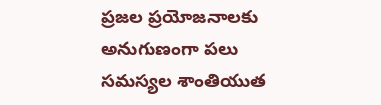ప్రజల ప్రయోజనాలకు అనుగుణంగా పలు సమస్యల శాంతియుత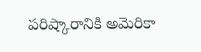పరిష్కారానికి అమెరికా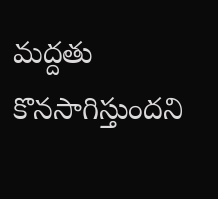మద్దతు కొనసాగిస్తుందని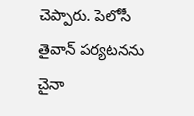చెప్పారు. పెలోసీ తైవాన్ పర్యటనను చైనా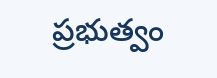ప్రభుత్వం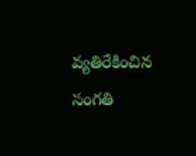వ్యతిరేకించిన సంగతి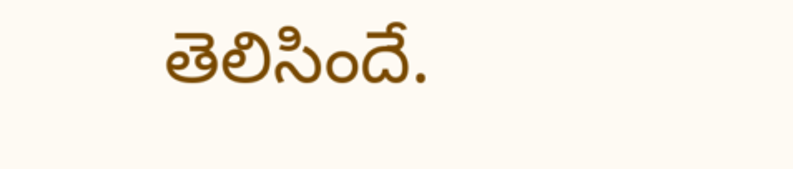తెలిసిందే.